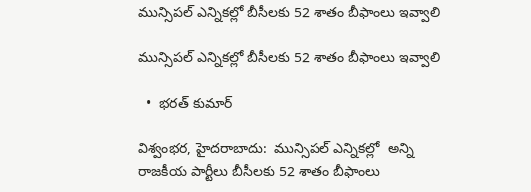మున్సిపల్ ఎన్నికల్లో బీసీలకు 52 శాతం బీఫాంలు ఇవ్వాలి

మున్సిపల్ ఎన్నికల్లో బీసీలకు 52 శాతం బీఫాంలు ఇవ్వాలి

  •  భరత్ కుమార్

విశ్వంభర, హైదరాబాదు:  మున్సిపల్ ఎన్నికల్లో  అన్ని రాజకీయ పార్టీలు బీసీలకు 52 శాతం బీఫాంలు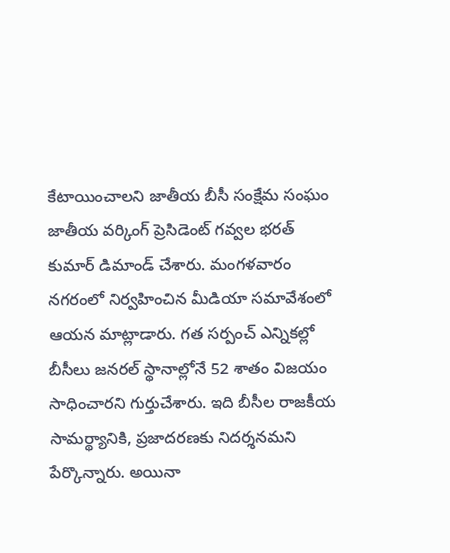కేటాయించాలని జాతీయ బీసీ సంక్షేమ సంఘం జాతీయ వర్కింగ్ ప్రెసిడెంట్ గవ్వల భరత్ కుమార్ డిమాండ్ చేశారు. మంగళవారం నగరంలో నిర్వహించిన మీడియా సమావేశంలో ఆయన మాట్లాడారు. గత సర్పంచ్ ఎన్నికల్లో బీసీలు జనరల్ స్థానాల్లోనే 52 శాతం విజయం సాధించారని గుర్తుచేశారు. ఇది బీసీల రాజకీయ సామర్థ్యానికి, ప్రజాదరణకు నిదర్శనమని పేర్కొన్నారు. అయినా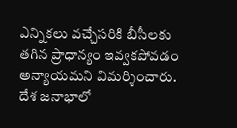ఎన్నికలు వచ్చేసరికి బీసీలకు తగిన ప్రాధాన్యం ఇవ్వకపోవడం అన్యాయమని విమర్శించారు. దేశ జనాభాలో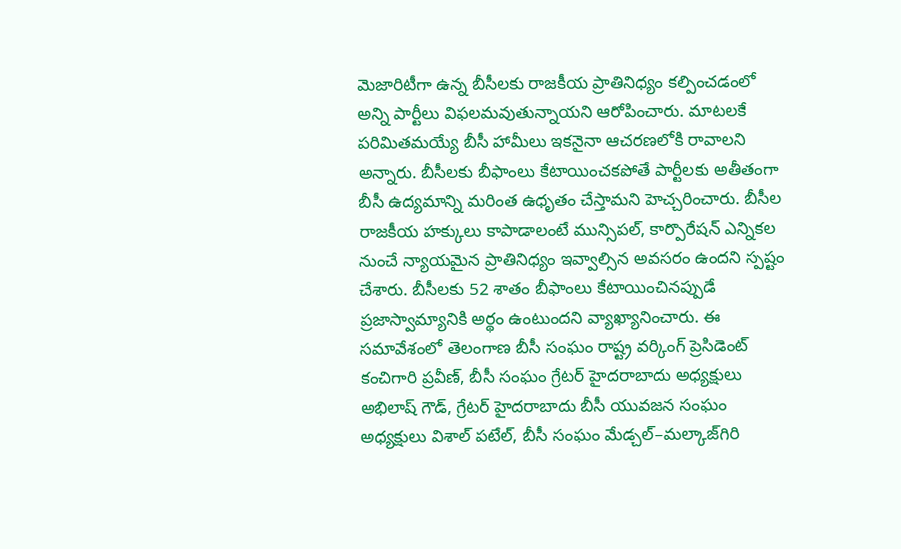మెజారిటీగా ఉన్న బీసీలకు రాజకీయ ప్రాతినిధ్యం కల్పించడంలో అన్ని పార్టీలు విఫలమవుతున్నాయని ఆరోపించారు. మాటలకే పరిమితమయ్యే బీసీ హామీలు ఇకనైనా ఆచరణలోకి రావాలని అన్నారు. బీసీలకు బీఫాంలు కేటాయించకపోతే పార్టీలకు అతీతంగా బీసీ ఉద్యమాన్ని మరింత ఉధృతం చేస్తామని హెచ్చరించారు. బీసీల రాజకీయ హక్కులు కాపాడాలంటే మున్సిపల్, కార్పొరేషన్ ఎన్నికల నుంచే న్యాయమైన ప్రాతినిధ్యం ఇవ్వాల్సిన అవసరం ఉందని స్పష్టం చేశారు. బీసీలకు 52 శాతం బీఫాంలు కేటాయించినప్పుడే ప్రజాస్వామ్యానికి అర్థం ఉంటుందని వ్యాఖ్యానించారు. ఈ సమావేశంలో తెలంగాణ బీసీ సంఘం రాష్ట్ర వర్కింగ్ ప్రెసిడెంట్ కంచిగారి ప్రవీణ్, బీసీ సంఘం గ్రేటర్ హైదరాబాదు అధ్యక్షులు అభిలాష్ గౌడ్, గ్రేటర్ హైదరాబాదు బీసీ యువజన సంఘం అధ్యక్షులు విశాల్ పటేల్, బీసీ సంఘం మేడ్చల్–మల్కాజ్‌గిరి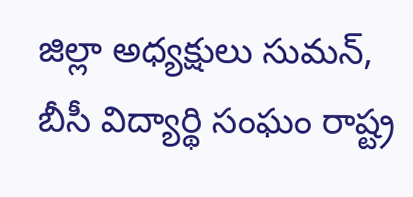జిల్లా అధ్యక్షులు సుమన్, బీసీ విద్యార్థి సంఘం రాష్ట్ర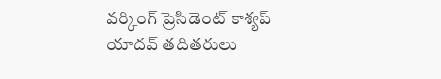వర్కింగ్ ప్రెసిడెంట్ కాశ్యప్ యాదవ్ తదితరులు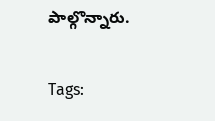పాల్గొన్నారు.

Tags: